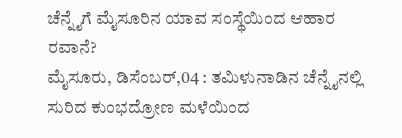ಚೆನ್ನೈಗೆ ಮೈಸೂರಿನ ಯಾವ ಸಂಸ್ಥೆಯಿಂದ ಆಹಾರ ರವಾನೆ?
ಮೈಸೂರು, ಡಿಸೆಂಬರ್,04 : ತಮಿಳುನಾಡಿನ ಚೆನ್ನೈನಲ್ಲಿ ಸುರಿದ ಕುಂಭದ್ರೋಣ ಮಳೆಯಿಂದ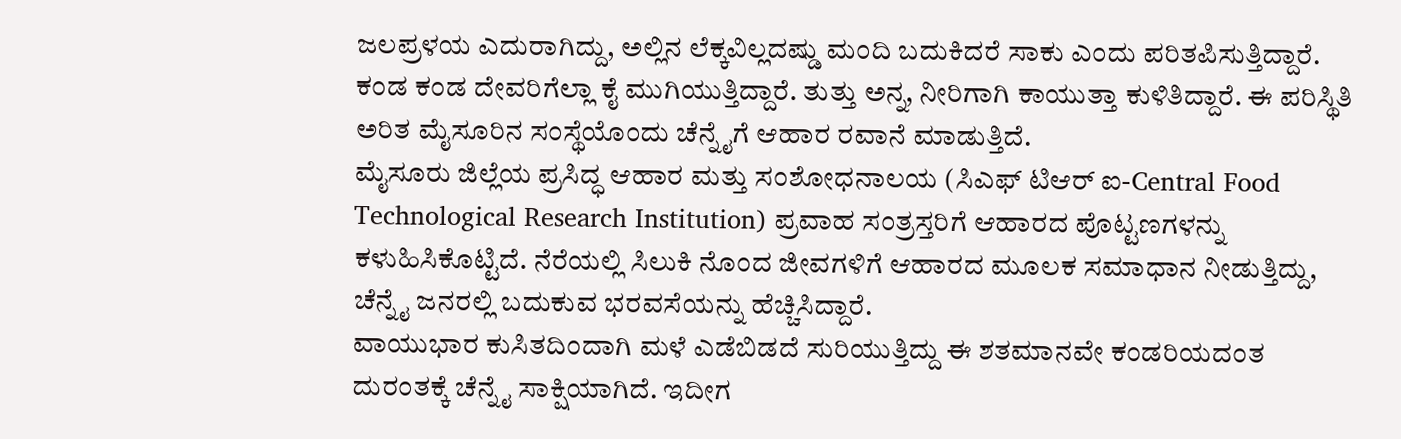ಜಲಪ್ರಳಯ ಎದುರಾಗಿದ್ದು, ಅಲ್ಲಿನ ಲೆಕ್ಕವಿಲ್ಲದಷ್ಡು ಮಂದಿ ಬದುಕಿದರೆ ಸಾಕು ಎಂದು ಪರಿತಪಿಸುತ್ತಿದ್ದಾರೆ. ಕಂಡ ಕಂಡ ದೇವರಿಗೆಲ್ಲಾ ಕೈ ಮುಗಿಯುತ್ತಿದ್ದಾರೆ. ತುತ್ತು ಅನ್ನ, ನೀರಿಗಾಗಿ ಕಾಯುತ್ತಾ ಕುಳಿತಿದ್ದಾರೆ. ಈ ಪರಿಸ್ಥಿತಿ ಅರಿತ ಮೈಸೂರಿನ ಸಂಸ್ಥೆಯೊಂದು ಚೆನ್ನೈಗೆ ಆಹಾರ ರವಾನೆ ಮಾಡುತ್ತಿದೆ.
ಮೈಸೂರು ಜಿಲ್ಲೆಯ ಪ್ರಸಿದ್ಧ ಆಹಾರ ಮತ್ತು ಸಂಶೋಧನಾಲಯ (ಸಿಎಫ್ ಟಿಆರ್ ಐ-Central Food Technological Research Institution) ಪ್ರವಾಹ ಸಂತ್ರಸ್ತರಿಗೆ ಆಹಾರದ ಪೊಟ್ಟಣಗಳನ್ನು ಕಳುಹಿಸಿಕೊಟ್ಟಿದೆ. ನೆರೆಯಲ್ಲಿ ಸಿಲುಕಿ ನೊಂದ ಜೀವಗಳಿಗೆ ಆಹಾರದ ಮೂಲಕ ಸಮಾಧಾನ ನೀಡುತ್ತಿದ್ದು, ಚೆನ್ನೈ ಜನರಲ್ಲಿ ಬದುಕುವ ಭರವಸೆಯನ್ನು ಹೆಚ್ಚಿಸಿದ್ದಾರೆ.
ವಾಯುಭಾರ ಕುಸಿತದಿಂದಾಗಿ ಮಳೆ ಎಡೆಬಿಡದೆ ಸುರಿಯುತ್ತಿದ್ದು ಈ ಶತಮಾನವೇ ಕಂಡರಿಯದಂತ ದುರಂತಕ್ಕೆ ಚೆನ್ನೈ ಸಾಕ್ಷಿಯಾಗಿದೆ. ಇದೀಗ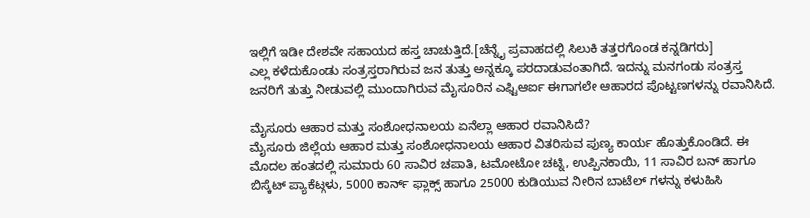ಇಲ್ಲಿಗೆ ಇಡೀ ದೇಶವೇ ಸಹಾಯದ ಹಸ್ತ ಚಾಚುತ್ತಿದೆ.[ಚೆನ್ನೈ ಪ್ರವಾಹದಲ್ಲಿ ಸಿಲುಕಿ ತತ್ತರಗೊಂಡ ಕನ್ನಡಿಗರು]
ಎಲ್ಲ ಕಳೆದುಕೊಂಡು ಸಂತ್ರಸ್ತರಾಗಿರುವ ಜನ ತುತ್ತು ಅನ್ನಕ್ಕೂ ಪರದಾಡುವಂತಾಗಿದೆ. ಇದನ್ನು ಮನಗಂಡು ಸಂತ್ರಸ್ತ ಜನರಿಗೆ ತುತ್ತು ನೀಡುವಲ್ಲಿ ಮುಂದಾಗಿರುವ ಮೈಸೂರಿನ ಎಫ್ಟಿಆರ್ಐ ಈಗಾಗಲೇ ಆಹಾರದ ಪೊಟ್ಟಣಗಳನ್ನು ರವಾನಿಸಿದೆ.

ಮೈಸೂರು ಆಹಾರ ಮತ್ತು ಸಂಶೋಧನಾಲಯ ಏನೆಲ್ಲಾ ಆಹಾರ ರವಾನಿಸಿದೆ?
ಮೈಸೂರು ಜಿಲ್ಲೆಯ ಆಹಾರ ಮತ್ತು ಸಂಶೋಧನಾಲಯ ಆಹಾರ ವಿತರಿಸುವ ಪುಣ್ಯ ಕಾರ್ಯ ಹೊತ್ತುಕೊಂಡಿದೆ. ಈ ಮೊದಲ ಹಂತದಲ್ಲಿ ಸುಮಾರು 60 ಸಾವಿರ ಚಪಾತಿ, ಟಮೋಟೋ ಚಟ್ನಿ, ಉಪ್ಪಿನಕಾಯಿ, 11 ಸಾವಿರ ಬನ್ ಹಾಗೂ ಬಿಸ್ಕೆಟ್ ಪ್ಯಾಕೆಟ್ಗಳು, 5000 ಕಾರ್ನ್ ಫ್ಲಾಕ್ಸ್ ಹಾಗೂ 25000 ಕುಡಿಯುವ ನೀರಿನ ಬಾಟೆಲ್ ಗಳನ್ನು ಕಳುಹಿಸಿ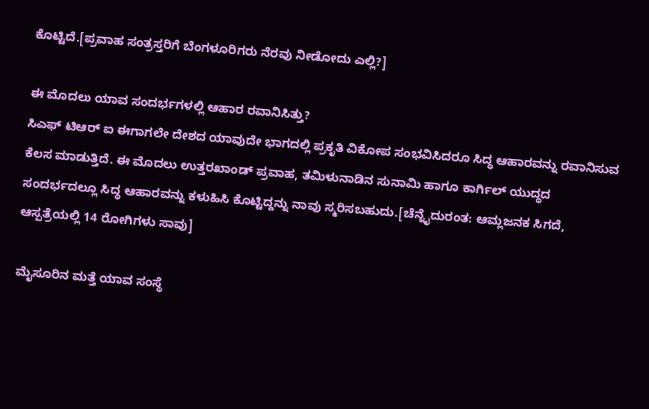ಕೊಟ್ಟಿದೆ.[ಪ್ರವಾಹ ಸಂತ್ರಸ್ತರಿಗೆ ಬೆಂಗಳೂರಿಗರು ನೆರವು ನೀಡೋದು ಎಲ್ಲಿ?]

ಈ ಮೊದಲು ಯಾವ ಸಂದರ್ಭಗಳಲ್ಲಿ ಆಹಾರ ರವಾನಿಸಿತ್ತು?
ಸಿಎಫ್ ಟಿಆರ್ ಐ ಈಗಾಗಲೇ ದೇಶದ ಯಾವುದೇ ಭಾಗದಲ್ಲಿ ಪ್ರಕೃತಿ ವಿಕೋಪ ಸಂಭವಿಸಿದರೂ ಸಿದ್ಧ ಆಹಾರವನ್ನು ರವಾನಿಸುವ ಕೆಲಸ ಮಾಡುತ್ತಿದೆ. ಈ ಮೊದಲು ಉತ್ತರಖಾಂಡ್ ಪ್ರವಾಹ, ತಮಿಳುನಾಡಿನ ಸುನಾಮಿ ಹಾಗೂ ಕಾರ್ಗಿಲ್ ಯುದ್ಧದ ಸಂದರ್ಭದಲ್ಲೂ ಸಿದ್ಧ ಆಹಾರವನ್ನು ಕಳುಹಿಸಿ ಕೊಟ್ಟಿದ್ದನ್ನು ನಾವು ಸ್ಮರಿಸಬಹುದು.[ಚೆನ್ನೈದುರಂತ: ಆಮ್ಲಜನಕ ಸಿಗದೆ, ಆಸ್ಪತ್ರೆಯಲ್ಲಿ 14 ರೋಗಿಗಳು ಸಾವು]

ಮೈಸೂರಿನ ಮತ್ತೆ ಯಾವ ಸಂಸ್ಥೆ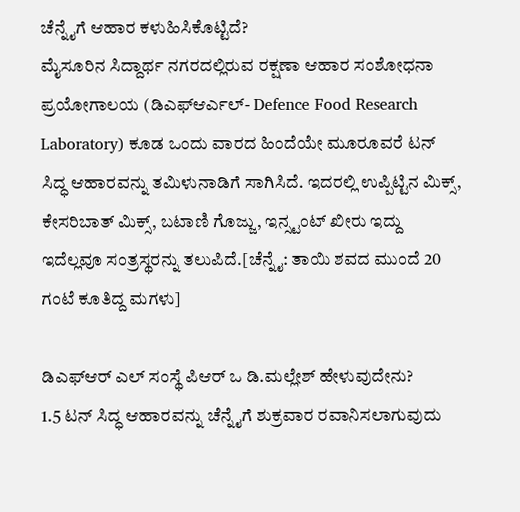ಚೆನ್ನೈಗೆ ಆಹಾರ ಕಳುಹಿಸಿಕೊಟ್ಟಿದೆ?
ಮೈಸೂರಿನ ಸಿದ್ದಾರ್ಥ ನಗರದಲ್ಲಿರುವ ರಕ್ಷಣಾ ಆಹಾರ ಸಂಶೋಧನಾ ಪ್ರಯೋಗಾಲಯ (ಡಿಎಫ್ಆರ್ಎಲ್- Defence Food Research Laboratory) ಕೂಡ ಒಂದು ವಾರದ ಹಿಂದೆಯೇ ಮೂರೂವರೆ ಟನ್ ಸಿದ್ಧ ಆಹಾರವನ್ನು ತಮಿಳುನಾಡಿಗೆ ಸಾಗಿಸಿದೆ. ಇದರಲ್ಲಿ ಉಪ್ಪಿಟ್ಟಿನ ಮಿಕ್ಸ್, ಕೇಸರಿಬಾತ್ ಮಿಕ್ಸ್, ಬಟಾಣಿ ಗೊಜ್ಜು, ಇನ್ಸ್ಟಂಟ್ ಖೀರು ಇದ್ದು ಇದೆಲ್ಲವೂ ಸಂತ್ರಸ್ಥರನ್ನು ತಲುಪಿದೆ.[ಚೆನ್ನೈ: ತಾಯಿ ಶವದ ಮುಂದೆ 20 ಗಂಟೆ ಕೂತಿದ್ದ ಮಗಳು]

ಡಿಎಫ್ಆರ್ ಎಲ್ ಸಂಸ್ಥೆ ಪಿಆರ್ ಒ ಡಿ.ಮಲ್ಲೇಶ್ ಹೇಳುವುದೇನು?
1.5 ಟನ್ ಸಿದ್ಧ ಆಹಾರವನ್ನು ಚೆನ್ನೈಗೆ ಶುಕ್ರವಾರ ರವಾನಿಸಲಾಗುವುದು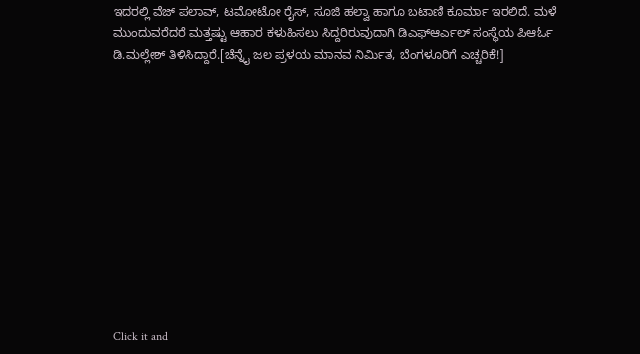ಇದರಲ್ಲಿ ವೆಜ್ ಪಲಾವ್, ಟಮೋಟೋ ರೈಸ್, ಸೂಜಿ ಹಲ್ವಾ ಹಾಗೂ ಬಟಾಣಿ ಕೂರ್ಮಾ ಇರಲಿದೆ. ಮಳೆ ಮುಂದುವರೆದರೆ ಮತ್ತಷ್ಟು ಆಹಾರ ಕಳುಹಿಸಲು ಸಿದ್ದರಿರುವುದಾಗಿ ಡಿಎಫ್ಆರ್ಎಲ್ ಸಂಸ್ಥೆಯ ಪಿಆರ್ಓ ಡಿ.ಮಲ್ಲೇಶ್ ತಿಳಿಸಿದ್ದಾರೆ.[ಚೆನ್ನೈ ಜಲ ಪ್ರಳಯ ಮಾನವ ನಿರ್ಮಿತ, ಬೆಂಗಳೂರಿಗೆ ಎಚ್ಚರಿಕೆ!]












Click it and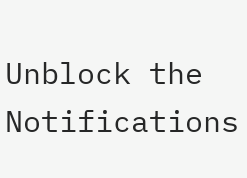Unblock the Notifications